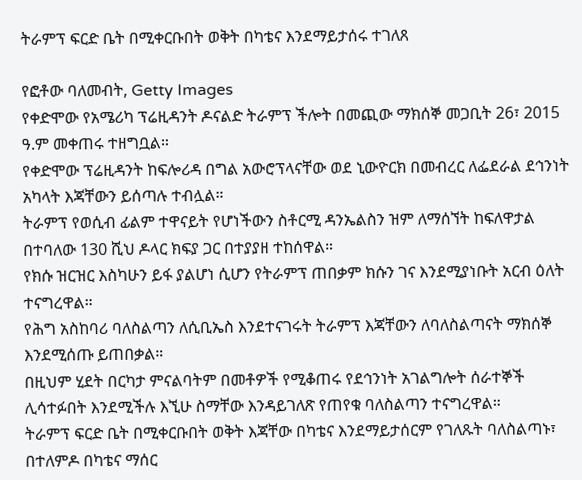ትራምፕ ፍርድ ቤት በሚቀርቡበት ወቅት በካቴና እንደማይታሰሩ ተገለጸ

የፎቶው ባለመብት, Getty Images
የቀድሞው የአሜሪካ ፕሬዚዳንት ዶናልድ ትራምፕ ችሎት በመጪው ማክሰኞ መጋቢት 26፣ 2015 ዓ.ም መቀጠሩ ተዘግቧል።
የቀድሞው ፕሬዚዳንት ከፍሎሪዳ በግል አውሮፕላናቸው ወደ ኒውዮርክ በመብረር ለፌደራል ደኅንነት አካላት እጃቸውን ይሰጣሉ ተብሏል።
ትራምፕ የወሲብ ፊልም ተዋናይት የሆነችውን ስቶርሚ ዳንኤልስን ዝም ለማሰኘት ከፍለዋታል በተባለው 130 ሺህ ዶላር ክፍያ ጋር በተያያዘ ተከሰዋል።
የክሱ ዝርዝር እስካሁን ይፋ ያልሆነ ሲሆን የትራምፕ ጠበቃም ክሱን ገና እንደሚያነቡት አርብ ዕለት ተናግረዋል።
የሕግ አስከባሪ ባለስልጣን ለሲቢኤስ እንደተናገሩት ትራምፕ እጃቸውን ለባለስልጣናት ማክሰኞ እንደሚሰጡ ይጠበቃል።
በዚህም ሂደት በርካታ ምናልባትም በመቶዎች የሚቆጠሩ የደኅንነት አገልግሎት ሰራተኞች ሊሳተፉበት እንደሚችሉ እኚሁ ስማቸው እንዳይገለጽ የጠየቁ ባለስልጣን ተናግረዋል።
ትራምፕ ፍርድ ቤት በሚቀርቡበት ወቅት እጃቸው በካቴና እንደማይታሰርም የገለጹት ባለስልጣኑ፣ በተለምዶ በካቴና ማሰር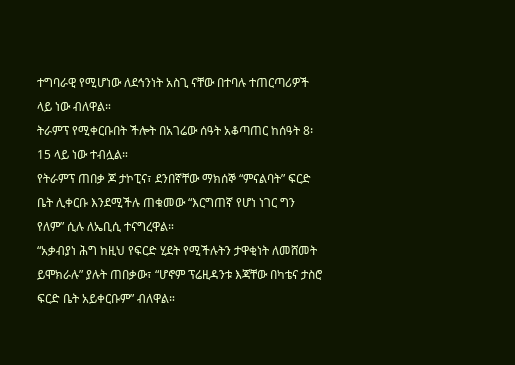ተግባራዊ የሚሆነው ለደኅንነት አስጊ ናቸው በተባሉ ተጠርጣሪዎች ላይ ነው ብለዋል።
ትራምፕ የሚቀርቡበት ችሎት በአገሬው ሰዓት አቆጣጠር ከሰዓት 8፡15 ላይ ነው ተብሏል።
የትራምፕ ጠበቃ ጆ ታኮፒና፣ ደንበኛቸው ማክሰኞ “ምናልባት” ፍርድ ቤት ሊቀርቡ እንደሚችሉ ጠቁመው “እርግጠኛ የሆነ ነገር ግን የለም” ሲሉ ለኤቢሲ ተናግረዋል።
“አቃብያነ ሕግ ከዚህ የፍርድ ሂደት የሚችሉትን ታዋቂነት ለመሸመት ይሞክራሉ” ያሉት ጠበቃው፣ “ሆኖም ፕሬዚዳንቱ እጃቸው በካቴና ታስሮ ፍርድ ቤት አይቀርቡም” ብለዋል።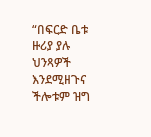“በፍርድ ቤቱ ዙሪያ ያሉ ህንጻዎች እንደሚዘጉና ችሎቱም ዝግ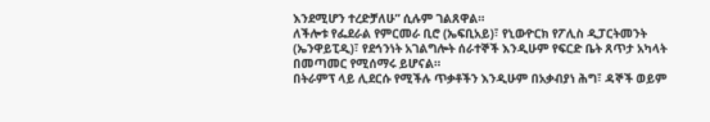እንደሚሆን ተረድቻለሁ” ሲሉም ገልጸዋል።
ለችሎቱ የፌደራል የምርመራ ቢሮ (ኤፍቢአይ)፣ የኒውዮርክ የፖሊስ ዲፓርትመንት (ኤንዋይፒዲ)፣ የደኅንነት አገልግሎት ሰራተኞች እንዲሁም የፍርድ ቤት ጸጥታ አካላት በመጣመር የሚሰማሩ ይሆናል።
በትራምፕ ላይ ሊደርሱ የሚችሉ ጥቃቶችን እንዲሁም በአቃብያነ ሕግ፣ ዳኞች ወይም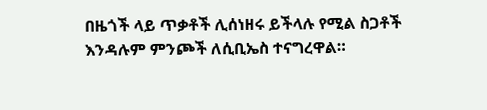በዜጎች ላይ ጥቃቶች ሊሰነዘሩ ይችላሉ የሚል ስጋቶች እንዳሉም ምንጮች ለሲቢኤስ ተናግረዋል።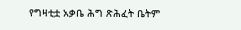የግዛቲቷ አቃቤ ሕግ ጽሕፈት ቤትም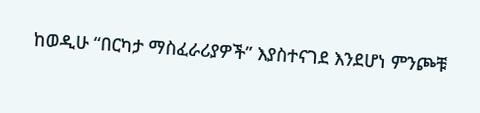ከወዲሁ “በርካታ ማስፈራሪያዎች” እያስተናገደ እንደሆነ ምንጮቹ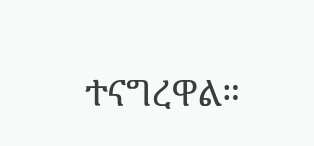ተናግረዋል።